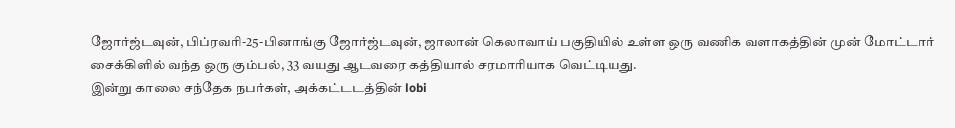ஜோர்ஜ்டவுன், பிப்ரவரி-25-பினாங்கு ஜோர்ஜ்டவுன், ஜாலான் கெலாவாய் பகுதியில் உள்ள ஒரு வணிக வளாகத்தின் முன் மோட்டார் சைக்கிளில் வந்த ஒரு கும்பல், 33 வயது ஆடவரை கத்தியால் சரமாரியாக வெட்டியது.
இன்று காலை சந்தேக நபர்கள், அக்கட்டடத்தின் lobi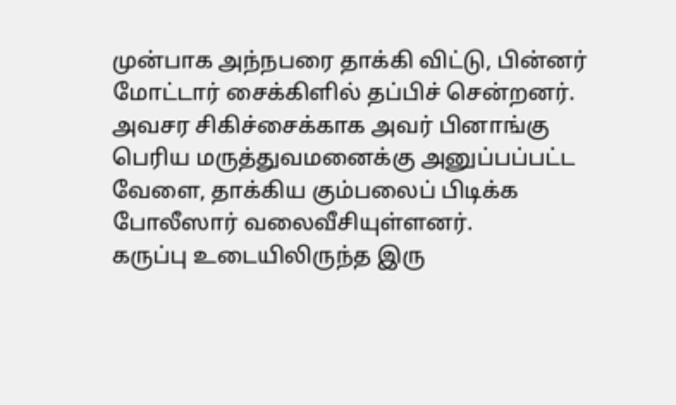முன்பாக அந்நபரை தாக்கி விட்டு, பின்னர் மோட்டார் சைக்கிளில் தப்பிச் சென்றனர்.
அவசர சிகிச்சைக்காக அவர் பினாங்கு பெரிய மருத்துவமனைக்கு அனுப்பப்பட்ட வேளை, தாக்கிய கும்பலைப் பிடிக்க போலீஸார் வலைவீசியுள்ளனர்.
கருப்பு உடையிலிருந்த இரு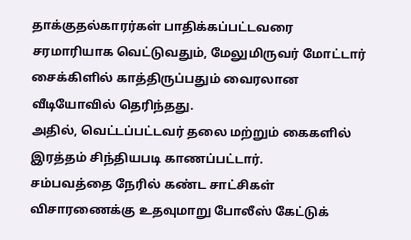தாக்குதல்காரர்கள் பாதிக்கப்பட்டவரை சரமாரியாக வெட்டுவதும், மேலுமிருவர் மோட்டார் சைக்கிளில் காத்திருப்பதும் வைரலான வீடியோவில் தெரிந்தது.
அதில், வெட்டப்பட்டவர் தலை மற்றும் கைகளில் இரத்தம் சிந்தியபடி காணப்பட்டார்.
சம்பவத்தை நேரில் கண்ட சாட்சிகள் விசாரணைக்கு உதவுமாறு போலீஸ் கேட்டுக்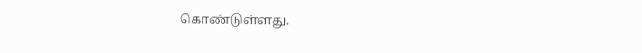கொண்டுள்ளது.